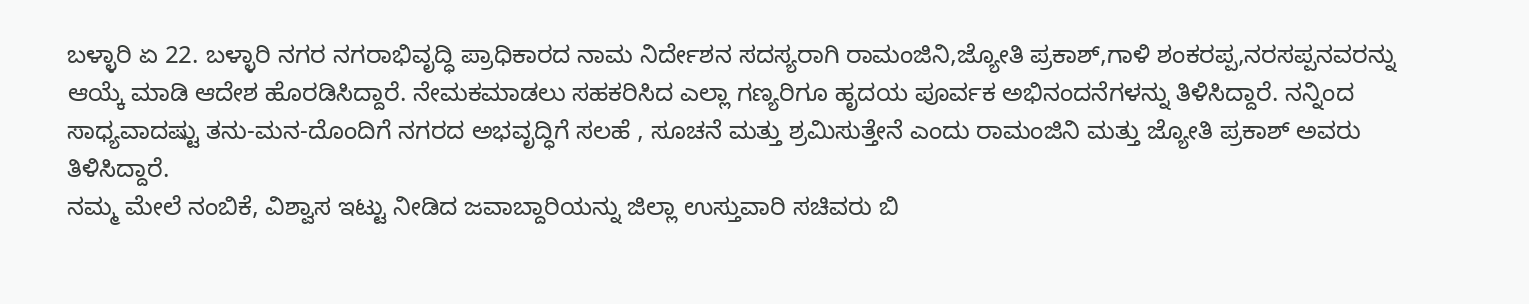ಬಳ್ಳಾರಿ ಏ 22. ಬಳ್ಳಾರಿ ನಗರ ನಗರಾಭಿವೃದ್ಧಿ ಪ್ರಾಧಿಕಾರದ ನಾಮ ನಿರ್ದೇಶನ ಸದಸ್ಯರಾಗಿ ರಾಮಂಜಿನಿ,ಜ್ಯೋತಿ ಪ್ರಕಾಶ್,ಗಾಳಿ ಶಂಕರಪ್ಪ,ನರಸಪ್ಪನವರನ್ನು ಆಯ್ಕೆ ಮಾಡಿ ಆದೇಶ ಹೊರಡಿಸಿದ್ದಾರೆ. ನೇಮಕಮಾಡಲು ಸಹಕರಿಸಿದ ಎಲ್ಲಾ ಗಣ್ಯರಿಗೂ ಹೃದಯ ಪೂರ್ವಕ ಅಭಿನಂದನೆಗಳನ್ನು ತಿಳಿಸಿದ್ದಾರೆ. ನನ್ನಿಂದ ಸಾಧ್ಯವಾದಷ್ಟು ತನು-ಮನ-ದೊಂದಿಗೆ ನಗರದ ಅಭವೃದ್ಧಿಗೆ ಸಲಹೆ , ಸೂಚನೆ ಮತ್ತು ಶ್ರಮಿಸುತ್ತೇನೆ ಎಂದು ರಾಮಂಜಿನಿ ಮತ್ತು ಜ್ಯೋತಿ ಪ್ರಕಾಶ್ ಅವರು ತಿಳಿಸಿದ್ದಾರೆ.
ನಮ್ಮ ಮೇಲೆ ನಂಬಿಕೆ, ವಿಶ್ವಾಸ ಇಟ್ಟು ನೀಡಿದ ಜವಾಬ್ದಾರಿಯನ್ನು ಜಿಲ್ಲಾ ಉಸ್ತುವಾರಿ ಸಚಿವರು ಬಿ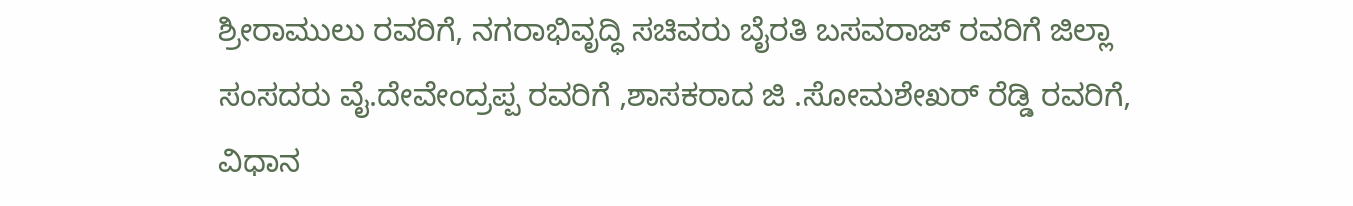ಶ್ರೀರಾಮುಲು ರವರಿಗೆ, ನಗರಾಭಿವೃದ್ಧಿ ಸಚಿವರು ಬೈರತಿ ಬಸವರಾಜ್ ರವರಿಗೆ ಜಿಲ್ಲಾ ಸಂಸದರು ವೈ.ದೇವೇಂದ್ರಪ್ಪ ರವರಿಗೆ ,ಶಾಸಕರಾದ ಜಿ .ಸೋಮಶೇಖರ್ ರೆಡ್ಡಿ ರವರಿಗೆ, ವಿಧಾನ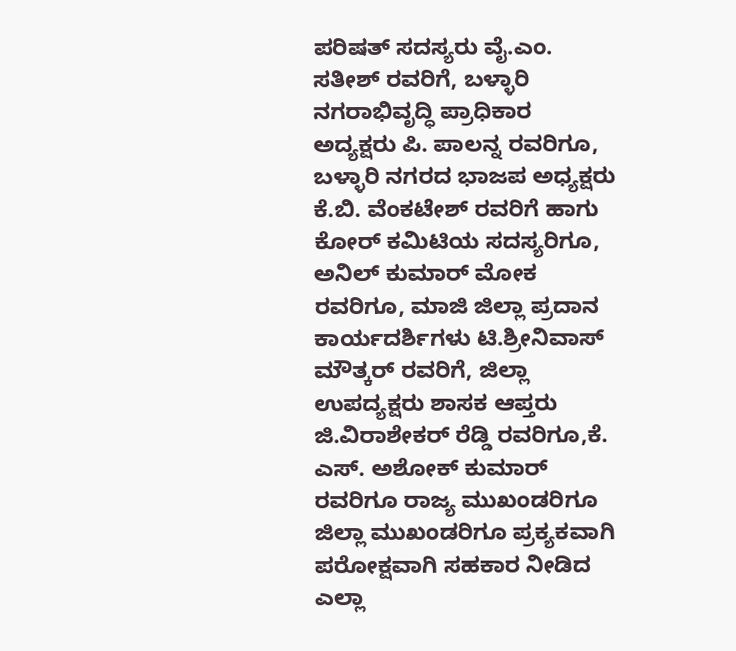ಪರಿಷತ್ ಸದಸ್ಯರು ವೈ.ಎಂ. ಸತೀಶ್ ರವರಿಗೆ, ಬಳ್ಳಾರಿ ನಗರಾಭಿವೃದ್ಧಿ ಪ್ರಾಧಿಕಾರ ಅದ್ಯಕ್ಷರು ಪಿ. ಪಾಲನ್ನ ರವರಿಗೂ, ಬಳ್ಳಾರಿ ನಗರದ ಭಾಜಪ ಅಧ್ಯಕ್ಷರು ಕೆ.ಬಿ. ವೆಂಕಟೇಶ್ ರವರಿಗೆ ಹಾಗು ಕೋರ್ ಕಮಿಟಿಯ ಸದಸ್ಯರಿಗೂ, ಅನಿಲ್ ಕುಮಾರ್ ಮೋಕ ರವರಿಗೂ, ಮಾಜಿ ಜಿಲ್ಲಾ ಪ್ರದಾನ ಕಾರ್ಯದರ್ಶಿಗಳು ಟಿ.ಶ್ರೀನಿವಾಸ್ ಮೌತ್ಕರ್ ರವರಿಗೆ, ಜಿಲ್ಲಾ ಉಪದ್ಯಕ್ಷರು ಶಾಸಕ ಆಪ್ತರು ಜಿ.ವಿರಾಶೇಕರ್ ರೆಡ್ಡಿ ರವರಿಗೂ,ಕೆ. ಎಸ್. ಅಶೋಕ್ ಕುಮಾರ್ ರವರಿಗೂ ರಾಜ್ಯ ಮುಖಂಡರಿಗೂ ಜಿಲ್ಲಾ ಮುಖಂಡರಿಗೂ ಪ್ರಕ್ಯಕವಾಗಿ ಪರೋಕ್ಷವಾಗಿ ಸಹಕಾರ ನೀಡಿದ ಎಲ್ಲಾ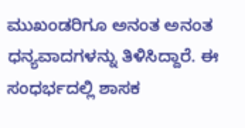ಮುಖಂಡರಿಗೂ ಅನಂತ ಅನಂತ ಧನ್ಯವಾದಗಳನ್ನು ತಿಳಿಸಿದ್ದಾರೆ. ಈ ಸಂಧರ್ಭದಲ್ಲಿ ಶಾಸಕ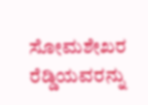ಸೋಮಶೇಖರ ರೆಡ್ಡಿಯವರನ್ನು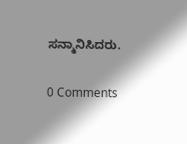ಸನ್ಮಾನಿಸಿದರು.

0 Comments